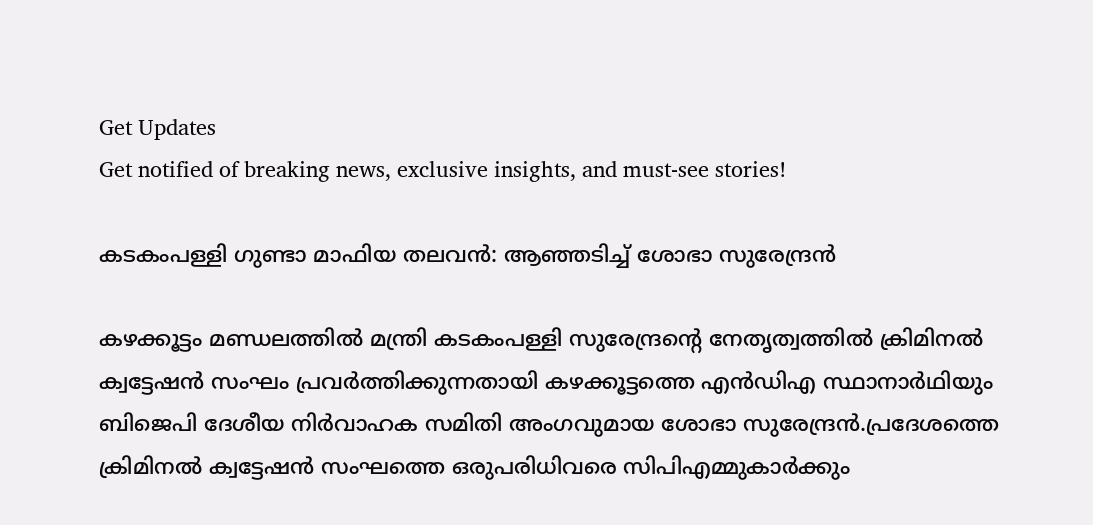Get Updates
Get notified of breaking news, exclusive insights, and must-see stories!

കടകംപള്ളി ഗുണ്ടാ മാഫിയ തലവൻ: ആഞ്ഞടിച്ച് ശോഭാ സുരേന്ദ്രൻ

കഴക്കൂട്ടം മണ്ഡലത്തിൽ മന്ത്രി കടകംപള്ളി സുരേന്ദ്രൻ്റെ നേതൃത്വത്തിൽ ക്രിമിനൽ ക്വട്ടേഷൻ സംഘം പ്രവർത്തിക്കുന്നതായി കഴക്കൂട്ടത്തെ എൻഡിഎ സ്ഥാനാർഥിയും ബിജെപി ദേശീയ നിർവാഹക സമിതി അംഗവുമായ ശോഭാ സുരേന്ദ്രൻ.പ്രദേശത്തെ ക്രിമിനൽ ക്വട്ടേഷൻ സംഘത്തെ ഒരുപരിധിവരെ സിപിഎമ്മുകാർക്കും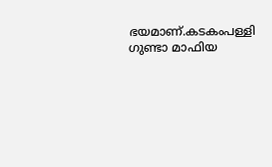ഭയമാണ്.കടകംപള്ളി ഗുണ്ടാ മാഫിയ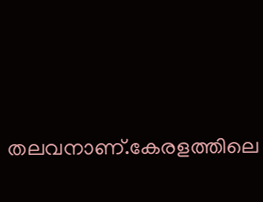തലവനാണ്.കേരളത്തിലെ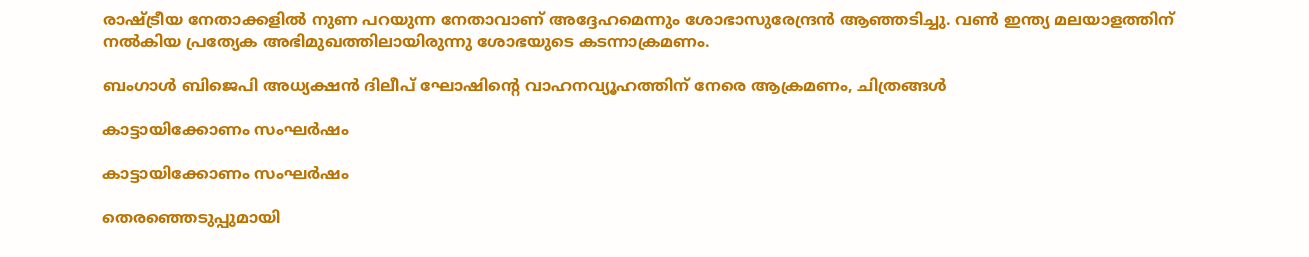രാഷ്ട്രീയ നേതാക്കളിൽ നുണ പറയുന്ന നേതാവാണ് അദ്ദേഹമെന്നും ശോഭാസുരേന്ദ്രൻ ആഞ്ഞടിച്ചു. വൺ ഇന്ത്യ മലയാളത്തിന് നൽകിയ പ്രത്യേക അഭിമുഖത്തിലായിരുന്നു ശോഭയുടെ കടന്നാക്രമണം.

ബംഗാള്‍ ബിജെപി അധ്യക്ഷന്‍ ദിലീപ് ഘോഷിന്റെ വാഹനവ്യൂഹത്തിന് നേരെ ആക്രമണം, ചിത്രങ്ങള്‍

കാട്ടായിക്കോണം സംഘർഷം

കാട്ടായിക്കോണം സംഘർഷം

തെരഞ്ഞെടുപ്പുമായി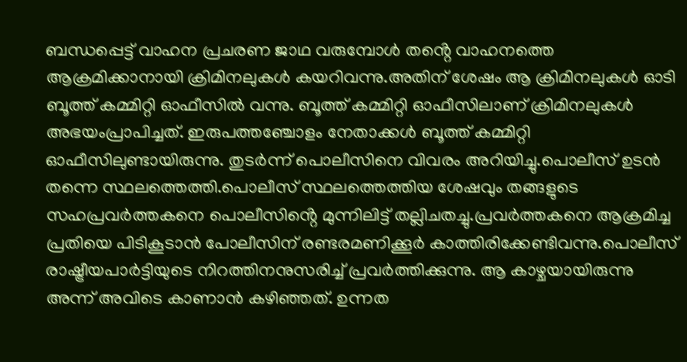ബന്ധപ്പെട്ട് വാഹന പ്രചരണ ജാഥ വരുമ്പോൾ തൻ്റെ വാഹനത്തെ ആക്രമിക്കാനായി ക്രിമിനലുകൾ കയറിവന്നു.അതിന് ശേഷം ആ ക്രിമിനലുകൾ ഓടി ബൂത്ത് കമ്മിറ്റി ഓഫീസിൽ വന്നു. ബൂത്ത് കമ്മിറ്റി ഓഫീസിലാണ് ക്രിമിനലുകൾ അഭയംപ്രാപിച്ചത്. ഇരുപത്തഞ്ചോളം നേതാക്കൾ ബൂത്ത് കമ്മിറ്റി ഓഫീസിലുണ്ടായിരുന്നു. തുടർന്ന് പൊലീസിനെ വിവരം അറിയിച്ചു.പൊലീസ് ഉടൻ തന്നെ സ്ഥലത്തെത്തി.പൊലീസ് സ്ഥലത്തെത്തിയ ശേഷവും തങ്ങളുടെ സഹപ്രവർത്തകനെ പൊലീസിൻ്റെ മുന്നിലിട്ട് തല്ലിചതച്ചു.പ്രവർത്തകനെ ആക്രമിച്ച പ്രതിയെ പിടികൂടാൻ പോലീസിന് രണ്ടരമണിക്കൂർ കാത്തിരിക്കേണ്ടിവന്നു.പൊലീസ് രാഷ്ട്രീയപാർട്ടിയുടെ നിറത്തിനനുസരിച്ച് പ്രവർത്തിക്കുന്നു. ആ കാഴ്ചയായിരുന്നു അന്ന് അവിടെ കാണാൻ കഴിഞ്ഞത്. ഉന്നത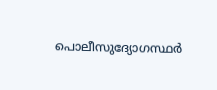പൊലീസുദ്യോഗസ്ഥർ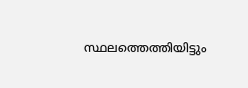സ്ഥലത്തെത്തിയിട്ടും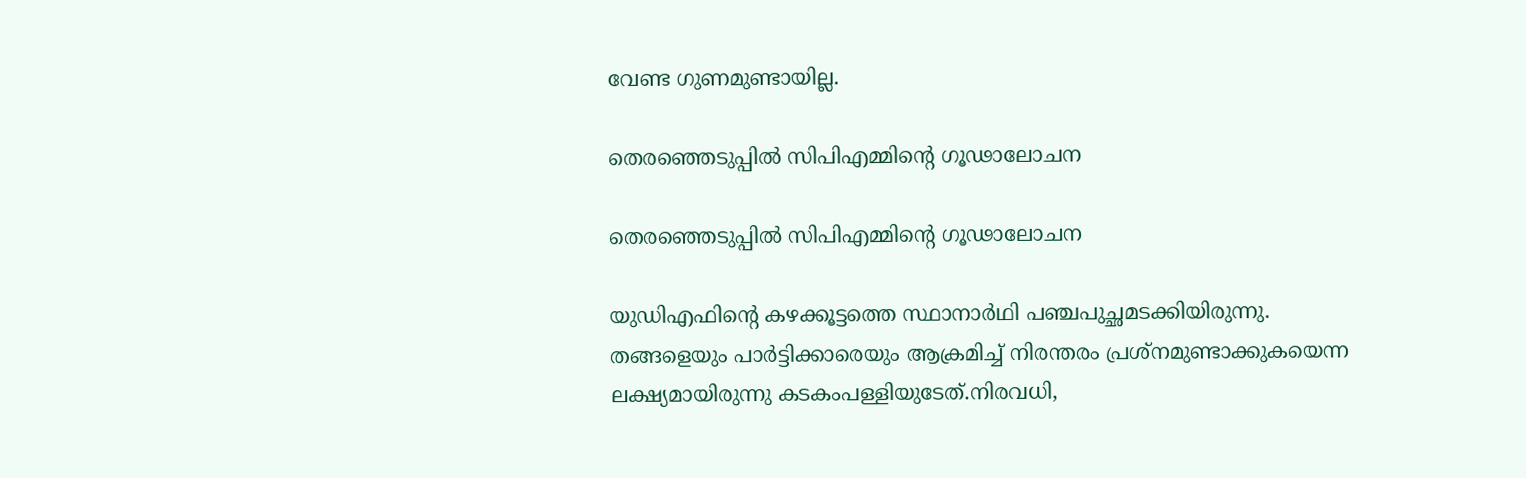വേണ്ട ഗുണമുണ്ടായില്ല.

തെരഞ്ഞെടുപ്പിൽ സിപിഎമ്മിൻ്റെ ഗൂഢാലോചന

തെരഞ്ഞെടുപ്പിൽ സിപിഎമ്മിൻ്റെ ഗൂഢാലോചന

യുഡിഎഫിൻ്റെ കഴക്കൂട്ടത്തെ സ്ഥാനാർഥി പഞ്ചപുച്ഛമടക്കിയിരുന്നു. തങ്ങളെയും പാർട്ടിക്കാരെയും ആക്രമിച്ച് നിരന്തരം പ്രശ്നമുണ്ടാക്കുകയെന്ന ലക്ഷ്യമായിരുന്നു കടകംപള്ളിയുടേത്.നിരവധി,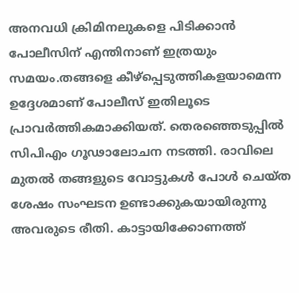അനവധി ക്രിമിനലുകളെ പിടിക്കാൻ പോലീസിന് എന്തിനാണ് ഇത്രയും സമയം.തങ്ങളെ കീഴ്പ്പെടുത്തികളയാമെന്ന ഉദ്ദേശമാണ് പോലീസ് ഇതിലൂടെ പ്രാവർത്തികമാക്കിയത്. തെരഞ്ഞെടുപ്പിൽ സിപിഎം ഗൂഢാലോചന നടത്തി. രാവിലെ മുതൽ തങ്ങളുടെ വോട്ടുകൾ പോൾ ചെയ്ത ശേഷം സംഘടന ഉണ്ടാക്കുകയായിരുന്നു അവരുടെ രീതി. കാട്ടായിക്കോണത്ത്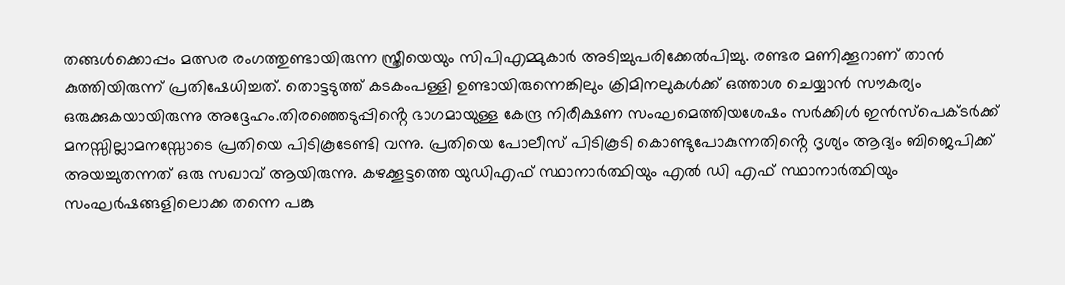തങ്ങൾക്കൊപ്പം മത്സര രംഗത്തുണ്ടായിരുന്ന സ്ത്രീയെയും സിപിഎമ്മുകാർ അടിച്ചുപരിക്കേൽപിച്ചു. രണ്ടര മണിക്കൂറാണ് താൻ കുത്തിയിരുന്ന് പ്രതിഷേധിച്ചത്. തൊട്ടടുത്ത് കടകംപള്ളി ഉണ്ടായിരുന്നെങ്കിലും ക്രിമിനലുകൾക്ക് ഒത്താശ ചെയ്യാൻ സൗകര്യം ഒരുക്കുകയായിരുന്നു അദ്ദേഹം.തിരഞ്ഞെടുപ്പിൻ്റെ ഭാഗമായുള്ള കേന്ദ്ര നിരീക്ഷണ സംഘമെത്തിയശേഷം സർക്കിൾ ഇൻസ്പെക്ടർക്ക് മനസ്സില്ലാമനസ്സോടെ പ്രതിയെ പിടികൂടേണ്ടി വന്നു. പ്രതിയെ പോലീസ് പിടികൂടി കൊണ്ടുപോകുന്നതിൻ്റെ ദൃശ്യം ആദ്യം ബിജെപിക്ക് അയച്ചുതന്നത് ഒരു സഖാവ് ആയിരുന്നു. കഴക്കൂട്ടത്തെ യുഡിഎഫ് സ്ഥാനാർത്ഥിയും എൽ ഡി എഫ് സ്ഥാനാർത്ഥിയും സംഘർഷങ്ങളിലൊക്ക തന്നെ പങ്കു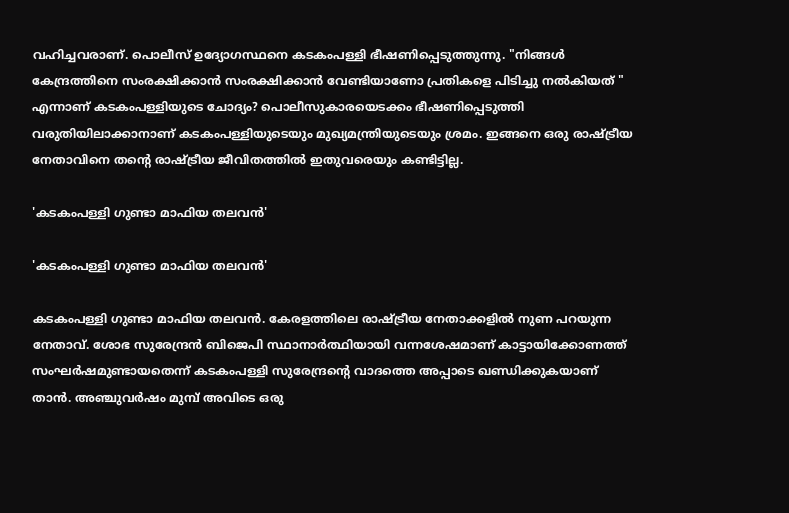വഹിച്ചവരാണ്‌. പൊലീസ് ഉദ്യോഗസ്ഥനെ കടകംപള്ളി ഭീഷണിപ്പെടുത്തുന്നു. "നിങ്ങൾ കേന്ദ്രത്തിനെ സംരക്ഷിക്കാൻ സംരക്ഷിക്കാൻ വേണ്ടിയാണോ പ്രതികളെ പിടിച്ചു നൽകിയത് " എന്നാണ് കടകംപള്ളിയുടെ ചോദ്യം? പൊലീസുകാരയെടക്കം ഭീഷണിപ്പെടുത്തി വരുതിയിലാക്കാനാണ് കടകംപള്ളിയുടെയും മുഖ്യമന്ത്രിയുടെയും ശ്രമം. ഇങ്ങനെ ഒരു രാഷ്ട്രീയ നേതാവിനെ തൻ്റെ രാഷ്ട്രീയ ജീവിതത്തിൽ ഇതുവരെയും കണ്ടിട്ടില്ല.

'കടകംപള്ളി ഗുണ്ടാ മാഫിയ തലവൻ'

'കടകംപള്ളി ഗുണ്ടാ മാഫിയ തലവൻ'

കടകംപള്ളി ഗുണ്ടാ മാഫിയ തലവൻ. കേരളത്തിലെ രാഷ്ട്രീയ നേതാക്കളിൽ നുണ പറയുന്ന നേതാവ്. ശോഭ സുരേന്ദ്രൻ ബിജെപി സ്ഥാനാർത്ഥിയായി വന്നശേഷമാണ് കാട്ടായിക്കോണത്ത് സംഘർഷമുണ്ടായതെന്ന് കടകംപള്ളി സുരേന്ദ്രൻ്റെ വാദത്തെ അപ്പാടെ ഖണ്ഡിക്കുകയാണ് താൻ. അഞ്ചുവർഷം മുമ്പ് അവിടെ ഒരു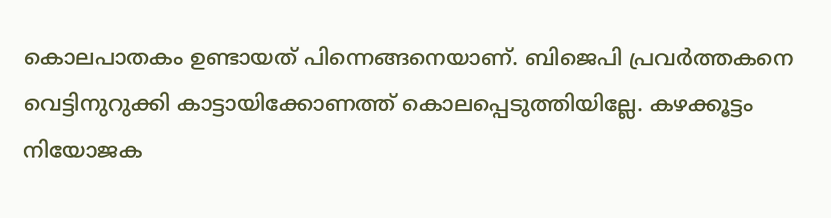കൊലപാതകം ഉണ്ടായത് പിന്നെങ്ങനെയാണ്. ബിജെപി പ്രവർത്തകനെ വെട്ടിനുറുക്കി കാട്ടായിക്കോണത്ത് കൊലപ്പെടുത്തിയില്ലേ. കഴക്കൂട്ടം നിയോജക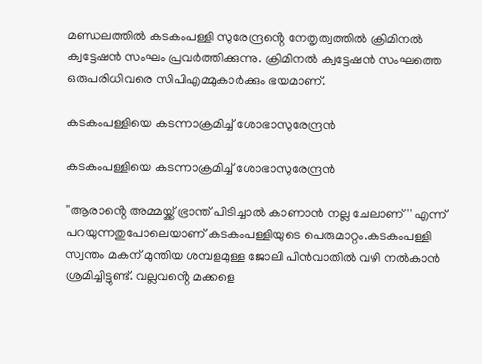മണ്ഡലത്തിൽ കടകംപള്ളി സുരേന്ദ്രൻ്റെ നേതൃത്വത്തിൽ ക്രിമിനൽ ക്വട്ടേഷൻ സംഘം പ്രവർത്തിക്കുന്നു. ക്രിമിനൽ ക്വട്ടേഷൻ സംഘത്തെ ഒരുപരിധിവരെ സിപിഎമ്മുകാർക്കും ഭയമാണ്.

കടകംപള്ളിയെ കടന്നാക്രമിച്ച് ശോഭാസുരേന്ദ്രൻ

കടകംപള്ളിയെ കടന്നാക്രമിച്ച് ശോഭാസുരേന്ദ്രൻ

''ആരാൻ്റെ അമ്മയ്ക്ക് ഭ്രാന്ത് പിടിച്ചാൽ കാണാൻ നല്ല ചേലാണ് '' എന്ന് പറയുന്നതുപോലെയാണ് കടകംപള്ളിയുടെ പെരുമാറ്റം.കടകംപള്ളി സ്വന്തം മകന് മുന്തിയ ശമ്പളമുള്ള ജോലി പിൻവാതിൽ വഴി നൽകാൻ ശ്രമിച്ചിട്ടുണ്ട്. വല്ലവൻ്റെ മക്കളെ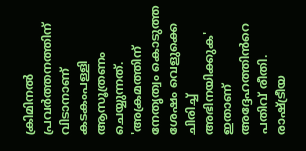ക്രിമിനൽ പ്രവർത്തനത്തിന് വിടാനാണ് കടകംപള്ളി ആസൂത്രണം ചെയ്യുന്നത്. 'അക്രമത്തിന് നേതൃത്വം കൊടുത്ത ശേഷം വെളുക്കെ ചിരിച്ച് അഭിനയിക്കുക' ഇതാണ് അദ്ദേഹത്തിൻറെ പതിവ് രീതി. രാഷ്ട്രീയ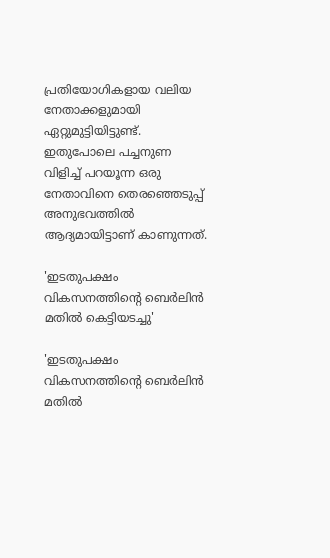പ്രതിയോഗികളായ വലിയ നേതാക്കളുമായി ഏറ്റുമുട്ടിയിട്ടുണ്ട്. ഇതുപോലെ പച്ചനുണ വിളിച്ച് പറയൂന്ന ഒരു നേതാവിനെ തെരഞ്ഞെടുപ്പ് അനുഭവത്തിൽ ആദ്യമായിട്ടാണ് കാണുന്നത്.

'ഇടതുപക്ഷം വികസനത്തിൻ്റെ ബെർലിൻ മതിൽ കെട്ടിയടച്ചു'

'ഇടതുപക്ഷം വികസനത്തിൻ്റെ ബെർലിൻ മതിൽ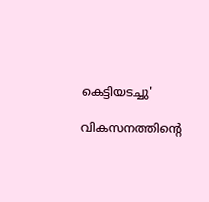കെട്ടിയടച്ചു'

വികസനത്തിൻ്റെ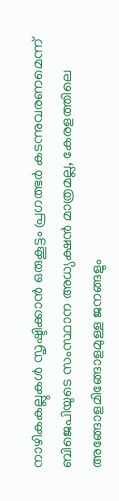നാഴികകല്ലുകൾ സൃഷ്ടിക്കാൻ ഒരുകൂട്ടം പ്രഗത്ഭർ കടന്നുവരണമെന്ന് ബിജെപിയുടെ സംസ്ഥാന അധ്യക്ഷൻ മാത്രമല്ല, കേരളത്തിലെ അങ്ങോളമിങ്ങോളമുള്ള ജനങ്ങളും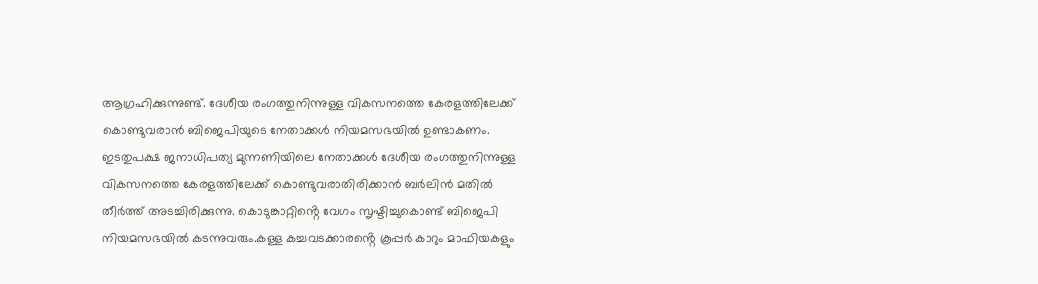ആഗ്രഹിക്കുന്നുണ്ട്. ദേശീയ രംഗത്തുനിന്നുള്ള വികസനത്തെ കേരളത്തിലേക്ക് കൊണ്ടുവരാൻ ബിജെപിയുടെ നേതാക്കൾ നിയമസഭയിൽ ഉണ്ടാകണം. ഇടതുപക്ഷ ജനാധിപത്യ മുന്നണിയിലെ നേതാക്കൾ ദേശീയ രംഗത്തുനിന്നുള്ള വികസനത്തെ കേരളത്തിലേക്ക് കൊണ്ടുവരാതിരിക്കാൻ ബർലിൻ മതിൽ തീർത്ത് അടച്ചിരിക്കുന്നു. കൊടുങ്കാറ്റിൻ്റെ വേഗം സൃഷ്ടിച്ചുകൊണ്ട് ബിജെപി നിയമസഭയിൽ കടന്നുവരും.കള്ള കച്ചവടക്കാരൻ്റെ കൂപ്പർ കാറും മാഫിയകളും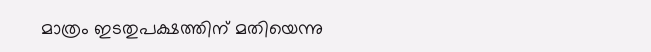മാത്രം ഇടതുപക്ഷത്തിന് മതിയെന്നു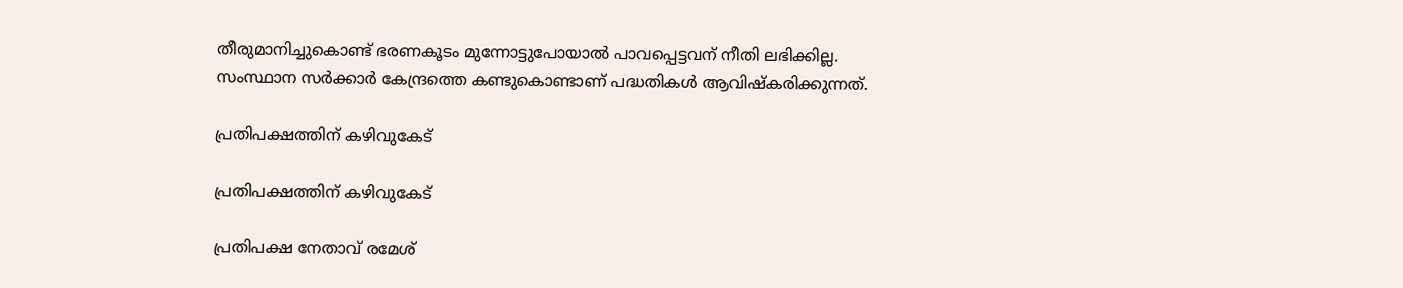തീരുമാനിച്ചുകൊണ്ട് ഭരണകൂടം മുന്നോട്ടുപോയാൽ പാവപ്പെട്ടവന് നീതി ലഭിക്കില്ല. സംസ്ഥാന സർക്കാർ കേന്ദ്രത്തെ കണ്ടുകൊണ്ടാണ് പദ്ധതികൾ ആവിഷ്കരിക്കുന്നത്.

പ്രതിപക്ഷത്തിന് കഴിവുകേട്

പ്രതിപക്ഷത്തിന് കഴിവുകേട്

പ്രതിപക്ഷ നേതാവ് രമേശ്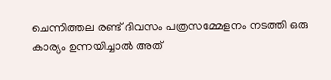ചെന്നിത്തല രണ്ട് ദിവസം പത്രസമ്മേളനം നടത്തി ഒരു കാര്യം ഉന്നയിച്ചാൽ അത്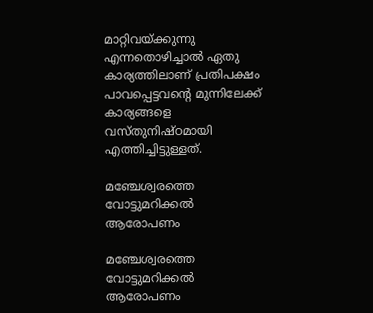മാറ്റിവയ്ക്കുന്നു എന്നതൊഴിച്ചാൽ ഏതു കാര്യത്തിലാണ് പ്രതിപക്ഷം പാവപ്പെട്ടവൻ്റെ മുന്നിലേക്ക് കാര്യങ്ങളെ വസ്തുനിഷ്ഠമായി എത്തിച്ചിട്ടുള്ളത്.

മഞ്ചേശ്വരത്തെ വോട്ടുമറിക്കൽ ആരോപണം

മഞ്ചേശ്വരത്തെ വോട്ടുമറിക്കൽ ആരോപണം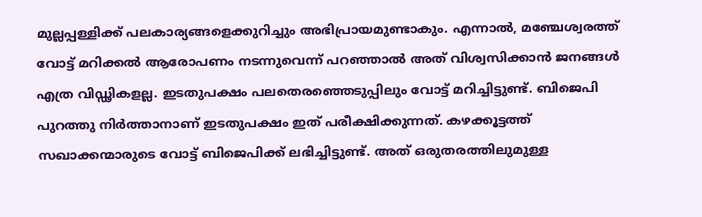മുല്ലപ്പള്ളിക്ക് പലകാര്യങ്ങളെക്കുറിച്ചും അഭിപ്രായമുണ്ടാകും. എന്നാൽ, മഞ്ചേശ്വരത്ത് വോട്ട് മറിക്കൽ ആരോപണം നടന്നുവെന്ന് പറഞ്ഞാൽ അത് വിശ്വസിക്കാൻ ജനങ്ങൾ എത്ര വിഡ്ഢികളല്ല. ഇടതുപക്ഷം പലതെരഞ്ഞെടുപ്പിലും വോട്ട് മറിച്ചിട്ടുണ്ട്. ബിജെപി പുറത്തു നിർത്താനാണ് ഇടതുപക്ഷം ഇത് പരീക്ഷിക്കുന്നത്. കഴക്കൂട്ടത്ത് സഖാക്കന്മാരുടെ വോട്ട് ബിജെപിക്ക് ലഭിച്ചിട്ടുണ്ട്. അത് ഒരുതരത്തിലുമുള്ള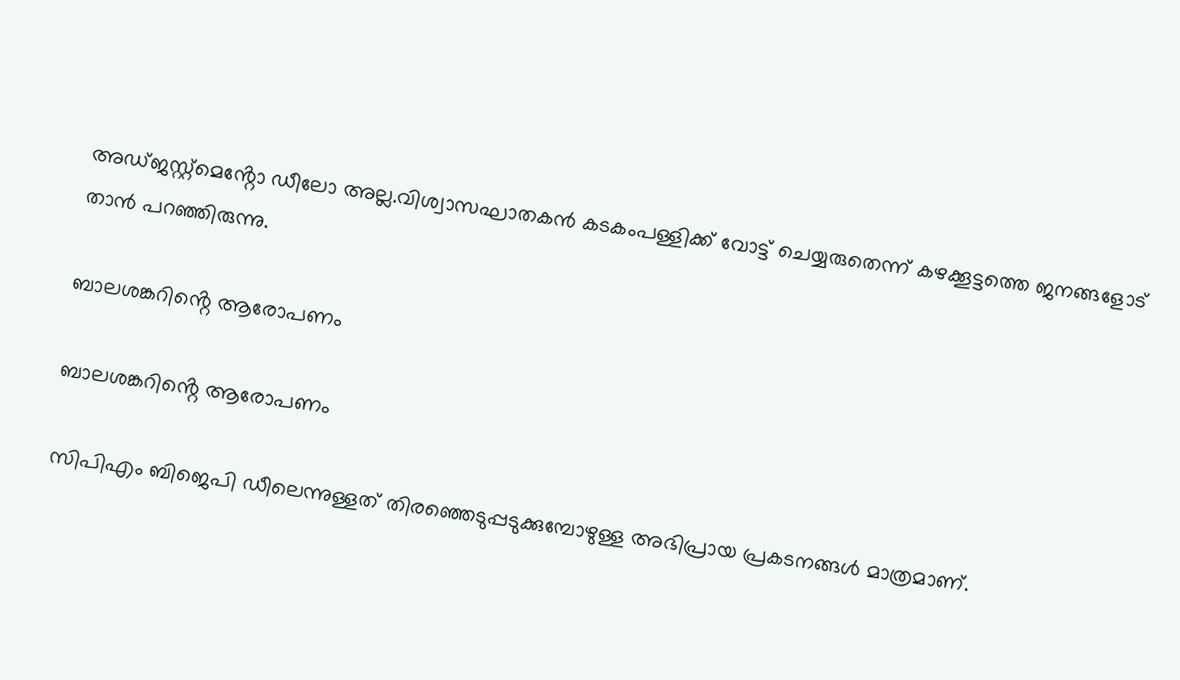അഡ്ജസ്റ്റ്മെൻ്റോ ഡീലോ അല്ല.വിശ്വാസഘാതകൻ കടകംപള്ളിക്ക് വോട്ട് ചെയ്യരുതെന്ന് കഴക്കൂട്ടത്തെ ജനങ്ങളോട് താൻ പറഞ്ഞിരുന്നു.

ബാലശങ്കറിൻ്റെ ആരോപണം

ബാലശങ്കറിൻ്റെ ആരോപണം

സിപിഎം ബിജെപി ഡീലെന്നുള്ളത് തിരഞ്ഞെടുപ്പടുക്കുമ്പോഴുള്ള അഭിപ്രായ പ്രകടനങ്ങൾ മാത്രമാണ്.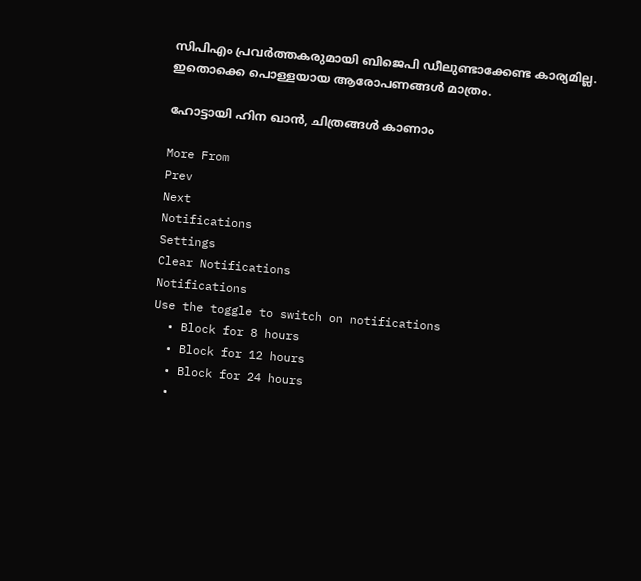സിപിഎം പ്രവർത്തകരുമായി ബിജെപി ഡീലുണ്ടാക്കേണ്ട കാര്യമില്ല. ഇതൊക്കെ പൊള്ളയായ ആരോപണങ്ങൾ മാത്രം.

ഹോട്ടായി ഹിന ഖാൻ, ചിത്രങ്ങൾ കാണാം

More From
Prev
Next
Notifications
Settings
Clear Notifications
Notifications
Use the toggle to switch on notifications
  • Block for 8 hours
  • Block for 12 hours
  • Block for 24 hours
  •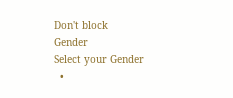Don't block
Gender
Select your Gender
  •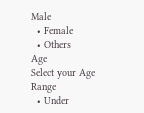Male
  • Female
  • Others
Age
Select your Age Range
  • Under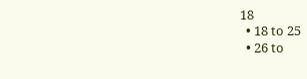18
  • 18 to 25
  • 26 to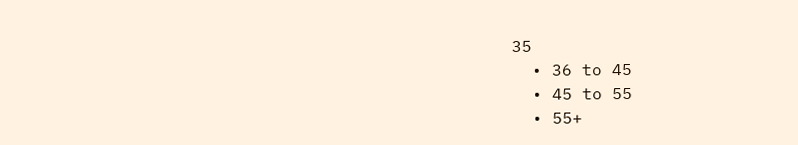35
  • 36 to 45
  • 45 to 55
  • 55+